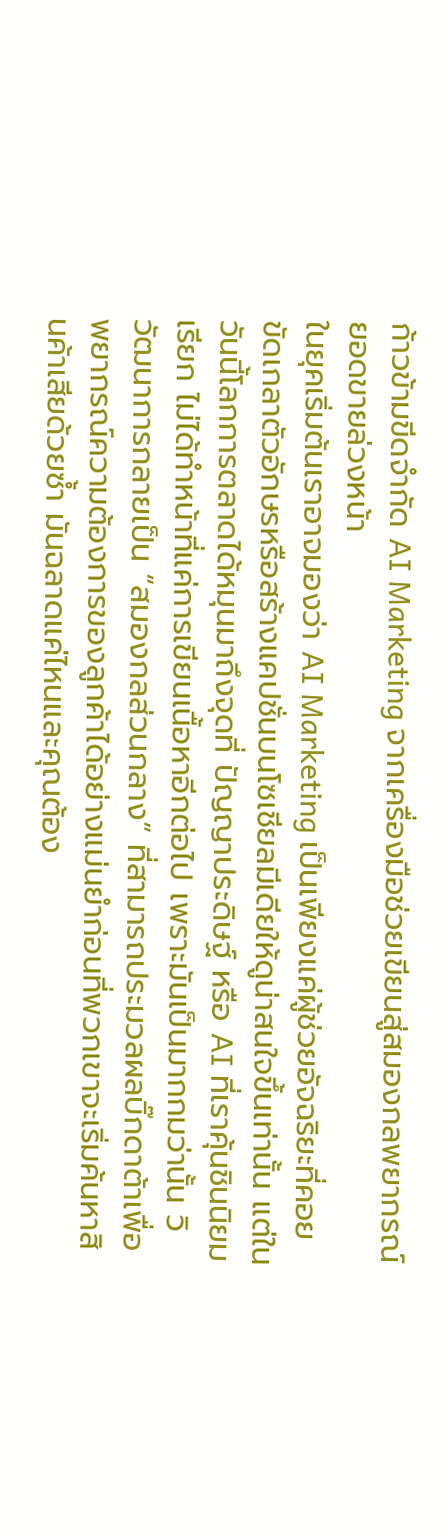ก้าวข้ามขีดจำกัด AI Marketing จากเครื่องมือช่วยเขียนสู่สมองกลพยากรณ์ยอดขายล่วงหน้า
ในยุคเริ่มต้นเราอาจมองว่า AI Marketing เป็นเพียงแค่ผู้ช่วยอัจฉริยะที่คอยขัดเกลาตัวอักษรหรือสร้างแคปชั่นบนโซเชียลมีเดียให้ดูน่าสนใจขึ้นเท่านั้น แต่ในวันนี้โลกการตลาดได้หมุนมาถึงจุดที่ ปัญญาประดิษฐ์ หรือ AI ที่เราคุ้นชินนิยมเรียก ไม่ได้ทำหน้าที่แค่การเขียนเนื้อหาอีกต่อไป เพราะมันเป็นมากกมว่านั้น วิวัฒนาการกลายเป็น “สมองกลส่วนกลาง” ที่สามารถประมวลผลบิ๊กดาต้าเพื่อพยากรณ์ความต้องการของลูกค้าได้อย่างแม่นยำก่อนที่พวกเขาจะเริ่มค้นหาสินค้าเสียด้วยซ้ำ มันฉลาดแค่ไหนและคุณต้อง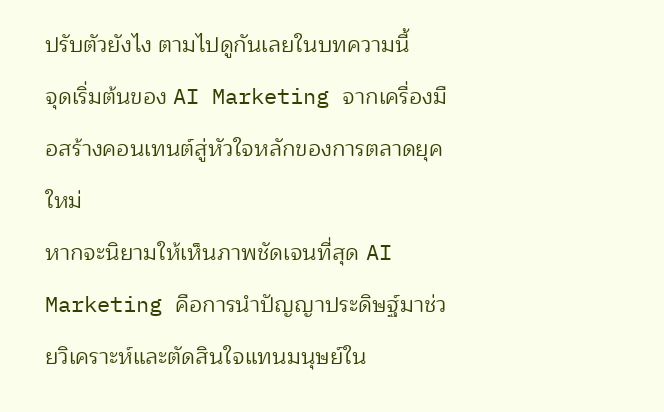ปรับตัวยังไง ตามไปดูกันเลยในบทความนี้
จุดเริ่มต้นของ AI Marketing จากเครื่องมือสร้างคอนเทนต์สู่หัวใจหลักของการตลาดยุคใหม่
หากจะนิยามให้เห็นภาพชัดเจนที่สุด AI Marketing คือการนำปัญญาประดิษฐ์มาช่วยวิเคราะห์และตัดสินใจแทนมนุษย์ใน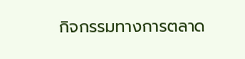กิจกรรมทางการตลาด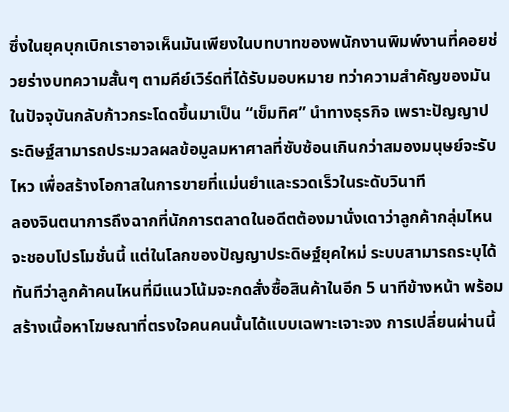ซึ่งในยุคบุกเบิกเราอาจเห็นมันเพียงในบทบาทของพนักงานพิมพ์งานที่คอยช่วยร่างบทความสั้นๆ ตามคีย์เวิร์ดที่ได้รับมอบหมาย ทว่าความสำคัญของมันในปัจจุบันกลับก้าวกระโดดขึ้นมาเป็น “เข็มทิศ” นำทางธุรกิจ เพราะปัญญาประดิษฐ์สามารถประมวลผลข้อมูลมหาศาลที่ซับซ้อนเกินกว่าสมองมนุษย์จะรับไหว เพื่อสร้างโอกาสในการขายที่แม่นยำและรวดเร็วในระดับวินาที
ลองจินตนาการถึงฉากที่นักการตลาดในอดีตต้องมานั่งเดาว่าลูกค้ากลุ่มไหนจะชอบโปรโมชั่นนี้ แต่ในโลกของปัญญาประดิษฐ์ยุคใหม่ ระบบสามารถระบุได้ทันทีว่าลูกค้าคนไหนที่มีแนวโน้มจะกดสั่งซื้อสินค้าในอีก 5 นาทีข้างหน้า พร้อมสร้างเนื้อหาโฆษณาที่ตรงใจคนคนนั้นได้แบบเฉพาะเจาะจง การเปลี่ยนผ่านนี้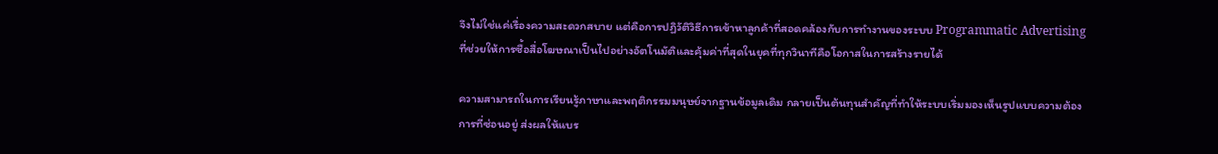จึงไม่ใช่แค่เรื่องความสะดวกสบาย แต่คือการปฏิวัติวิธีการเข้าหาลูกค้าที่สอดคล้องกับการทำงานของระบบ Programmatic Advertising ที่ช่วยให้การซื้อสื่อโฆษณาเป็นไปอย่างอัตโนมัติและคุ้มค่าที่สุดในยุคที่ทุกวินาทีคือโอกาสในการสร้างรายได้

ความสามารถในการเรียนรู้ภาษาและพฤติกรรมมนุษย์จากฐานข้อมูลเดิม กลายเป็นต้นทุนสำคัญที่ทำให้ระบบเริ่มมองเห็นรูปแบบความต้องการที่ซ่อนอยู่ ส่งผลให้แบร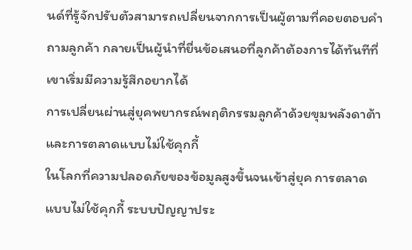นด์ที่รู้จักปรับตัวสามารถเปลี่ยนจากการเป็นผู้ตามที่คอยตอบคำถามลูกค้า กลายเป็นผู้นำที่ยื่นข้อเสนอที่ลูกค้าต้องการได้ทันทีที่เขาเริ่มมีความรู้สึกอยากได้
การเปลี่ยนผ่านสู่ยุคพยากรณ์พฤติกรรมลูกค้าด้วยขุมพลังดาต้าและการตลาดแบบไม่ใช้คุกกี้
ในโลกที่ความปลอดภัยของข้อมูลสูงขึ้นจนเข้าสู่ยุค การตลาดแบบไม่ใช้คุกกี้ ระบบปัญญาประ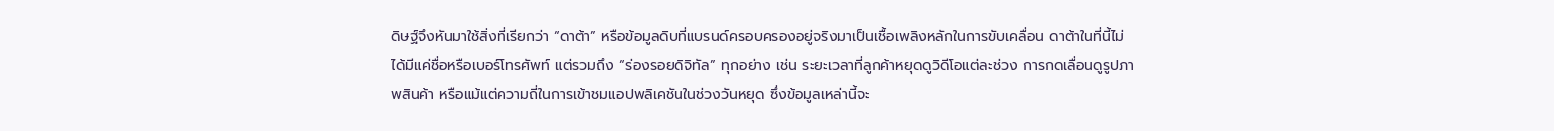ดิษฐ์จึงหันมาใช้สิ่งที่เรียกว่า “ดาต้า” หรือข้อมูลดิบที่แบรนด์ครอบครองอยู่จริงมาเป็นเชื้อเพลิงหลักในการขับเคลื่อน ดาต้าในที่นี้ไม่ได้มีแค่ชื่อหรือเบอร์โทรศัพท์ แต่รวมถึง “ร่องรอยดิจิทัล” ทุกอย่าง เช่น ระยะเวลาที่ลูกค้าหยุดดูวิดีโอแต่ละช่วง การกดเลื่อนดูรูปภาพสินค้า หรือแม้แต่ความถี่ในการเข้าชมแอปพลิเคชันในช่วงวันหยุด ซึ่งข้อมูลเหล่านี้จะ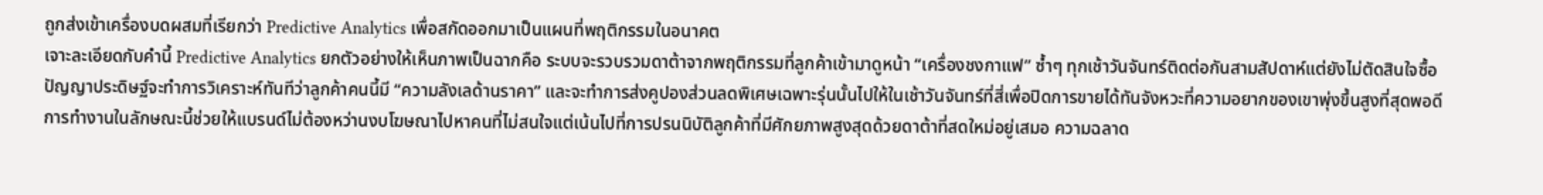ถูกส่งเข้าเครื่องบดผสมที่เรียกว่า Predictive Analytics เพื่อสกัดออกมาเป็นแผนที่พฤติกรรมในอนาคต
เจาะละเอียดกับคำนี้ Predictive Analytics ยกตัวอย่างให้เห็นภาพเป็นฉากคือ ระบบจะรวบรวมดาต้าจากพฤติกรรมที่ลูกค้าเข้ามาดูหน้า “เครื่องชงกาแฟ” ซ้ำๆ ทุกเช้าวันจันทร์ติดต่อกันสามสัปดาห์แต่ยังไม่ตัดสินใจซื้อ ปัญญาประดิษฐ์จะทำการวิเคราะห์ทันทีว่าลูกค้าคนนี้มี “ความลังเลด้านราคา” และจะทำการส่งคูปองส่วนลดพิเศษเฉพาะรุ่นนั้นไปให้ในเช้าวันจันทร์ที่สี่เพื่อปิดการขายได้ทันจังหวะที่ความอยากของเขาพุ่งขึ้นสูงที่สุดพอดี
การทำงานในลักษณะนี้ช่วยให้แบรนด์ไม่ต้องหว่านงบโฆษณาไปหาคนที่ไม่สนใจแต่เน้นไปที่การปรนนิบัติลูกค้าที่มีศักยภาพสูงสุดด้วยดาต้าที่สดใหม่อยู่เสมอ ความฉลาด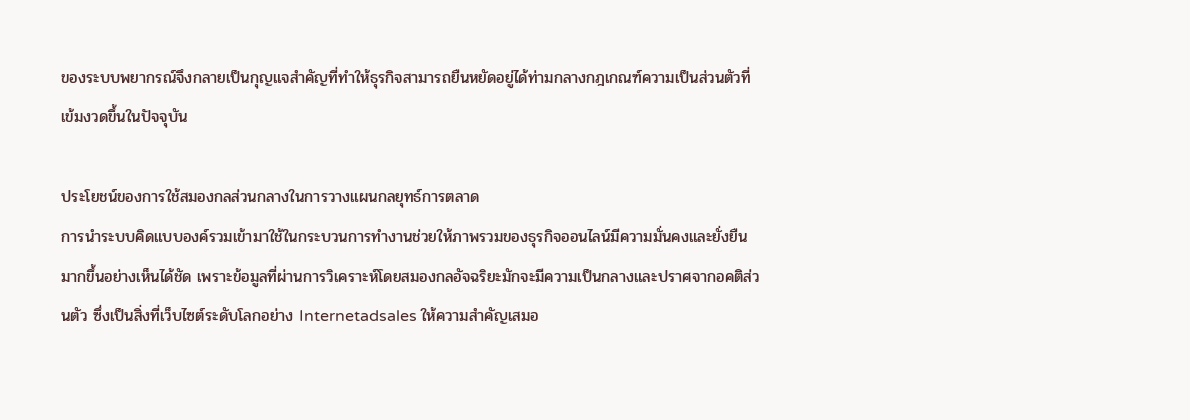ของระบบพยากรณ์จึงกลายเป็นกุญแจสำคัญที่ทำให้ธุรกิจสามารถยืนหยัดอยู่ได้ท่ามกลางกฎเกณฑ์ความเป็นส่วนตัวที่เข้มงวดขึ้นในปัจจุบัน

ประโยชน์ของการใช้สมองกลส่วนกลางในการวางแผนกลยุทธ์การตลาด
การนำระบบคิดแบบองค์รวมเข้ามาใช้ในกระบวนการทำงานช่วยให้ภาพรวมของธุรกิจออนไลน์มีความมั่นคงและยั่งยืนมากขึ้นอย่างเห็นได้ชัด เพราะข้อมูลที่ผ่านการวิเคราะห์โดยสมองกลอัจฉริยะมักจะมีความเป็นกลางและปราศจากอคติส่วนตัว ซึ่งเป็นสิ่งที่เว็บไซต์ระดับโลกอย่าง Internetadsales ให้ความสำคัญเสมอ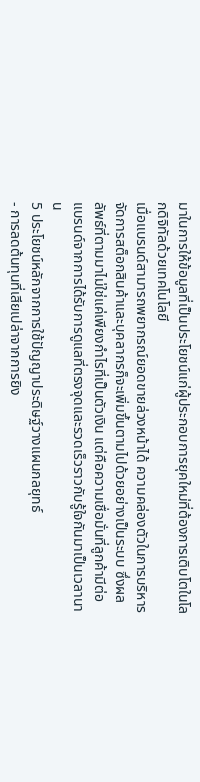มาในการให้ข้อมูลที่เป็นประโยชน์แก่ผู้ประกอบการยุคใหม่ที่ต้องการเติบโตในโลกดิจิทัลด้วยเทคโนโลยี
เมื่อแบรนด์สามารถพยากรณ์ยอดขายล่วงหน้าได้ ความคล่องตัวในการบริหารจัดการสต็อกสินค้าและบุคลากรก็จะเพิ่มขึ้นตามไปด้วยอย่างเป็นระบบ ซึ่งผลลัพธ์ที่ตามมาไม่ใช่แค่เพียงกำไรที่เป็นตัวเงิน แต่คือความเชื่อมั่นที่ลูกค้ามีต่อแบรนด์จากการได้รับการดูแลที่ตรงจุดและรวดเร็วราวกับรู้ใจกันมาเป็นเวลานาน
5 ประโยชน์หลักจากการใช้ปัญญาประดิษฐ์วางแผนกลยุทธ์
- การลดต้นทุนที่เสียเปล่าจากการยิง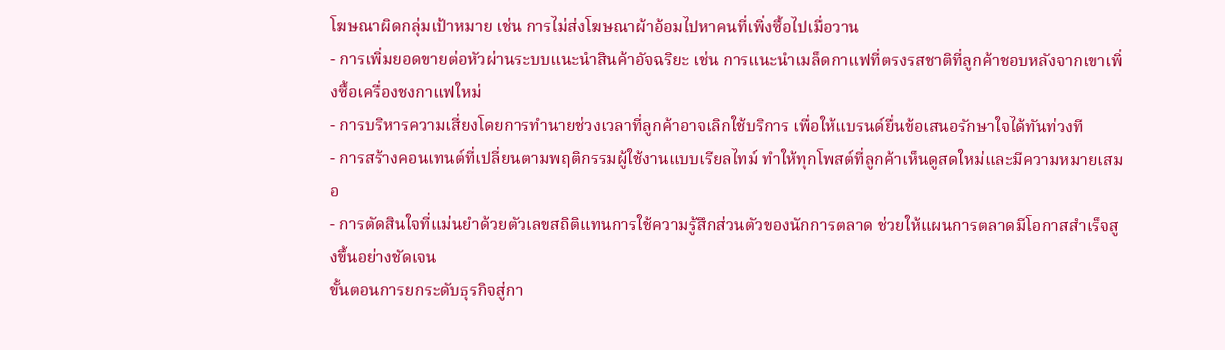โฆษณาผิดกลุ่มเป้าหมาย เช่น การไม่ส่งโฆษณาผ้าอ้อมไปหาคนที่เพิ่งซื้อไปเมื่อวาน
- การเพิ่มยอดขายต่อหัวผ่านระบบแนะนำสินค้าอัจฉริยะ เช่น การแนะนำเมล็ดกาแฟที่ตรงรสชาติที่ลูกค้าชอบหลังจากเขาเพิ่งซื้อเครื่องชงกาแฟใหม่
- การบริหารความเสี่ยงโดยการทำนายช่วงเวลาที่ลูกค้าอาจเลิกใช้บริการ เพื่อให้แบรนด์ยื่นข้อเสนอรักษาใจได้ทันท่วงที
- การสร้างคอนเทนต์ที่เปลี่ยนตามพฤติกรรมผู้ใช้งานแบบเรียลไทม์ ทำให้ทุกโพสต์ที่ลูกค้าเห็นดูสดใหม่และมีความหมายเสมอ
- การตัดสินใจที่แม่นยำด้วยตัวเลขสถิติแทนการใช้ความรู้สึกส่วนตัวของนักการตลาด ช่วยให้แผนการตลาดมีโอกาสสำเร็จสูงขึ้นอย่างชัดเจน
ขั้นตอนการยกระดับธุรกิจสู่กา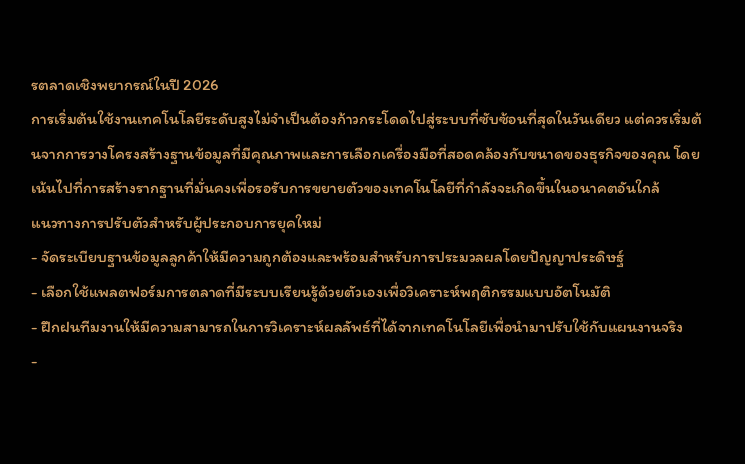รตลาดเชิงพยากรณ์ในปี 2026
การเริ่มต้นใช้งานเทคโนโลยีระดับสูงไม่จำเป็นต้องก้าวกระโดดไปสู่ระบบที่ซับซ้อนที่สุดในวันเดียว แต่ควรเริ่มต้นจากการวางโครงสร้างฐานข้อมูลที่มีคุณภาพและการเลือกเครื่องมือที่สอดคล้องกับขนาดของธุรกิจของคุณ โดยเน้นไปที่การสร้างรากฐานที่มั่นคงเพื่อรอรับการขยายตัวของเทคโนโลยีที่กำลังจะเกิดขึ้นในอนาคตอันใกล้
แนวทางการปรับตัวสำหรับผู้ประกอบการยุคใหม่
- จัดระเบียบฐานข้อมูลลูกค้าให้มีความถูกต้องและพร้อมสำหรับการประมวลผลโดยปัญญาประดิษฐ์
- เลือกใช้แพลตฟอร์มการตลาดที่มีระบบเรียนรู้ด้วยตัวเองเพื่อวิเคราะห์พฤติกรรมแบบอัตโนมัติ
- ฝึกฝนทีมงานให้มีความสามารถในการวิเคราะห์ผลลัพธ์ที่ได้จากเทคโนโลยีเพื่อนำมาปรับใช้กับแผนงานจริง
-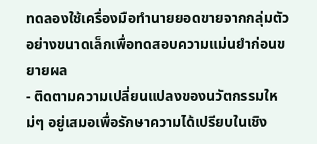ทดลองใช้เครื่องมือทำนายยอดขายจากกลุ่มตัวอย่างขนาดเล็กเพื่อทดสอบความแม่นยำก่อนขยายผล
- ติดตามความเปลี่ยนแปลงของนวัตกรรมใหม่ๆ อยู่เสมอเพื่อรักษาความได้เปรียบในเชิง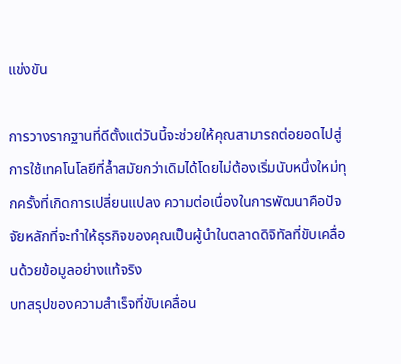แข่งขัน

การวางรากฐานที่ดีตั้งแต่วันนี้จะช่วยให้คุณสามารถต่อยอดไปสู่การใช้เทคโนโลยีที่ล้ำสมัยกว่าเดิมได้โดยไม่ต้องเริ่มนับหนึ่งใหม่ทุกครั้งที่เกิดการเปลี่ยนแปลง ความต่อเนื่องในการพัฒนาคือปัจจัยหลักที่จะทำให้ธุรกิจของคุณเป็นผู้นำในตลาดดิจิทัลที่ขับเคลื่อนด้วยข้อมูลอย่างแท้จริง
บทสรุปของความสำเร็จที่ขับเคลื่อน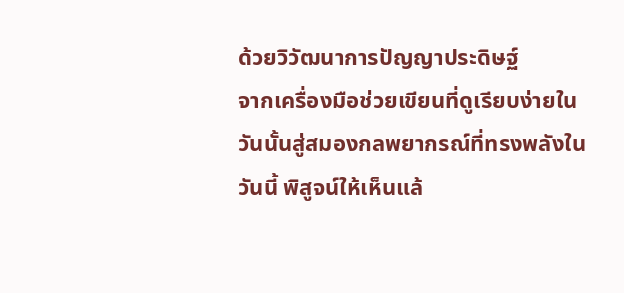ด้วยวิวัฒนาการปัญญาประดิษฐ์
จากเครื่องมือช่วยเขียนที่ดูเรียบง่ายในวันนั้นสู่สมองกลพยากรณ์ที่ทรงพลังในวันนี้ พิสูจน์ให้เห็นแล้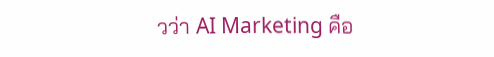วว่า AI Marketing คือ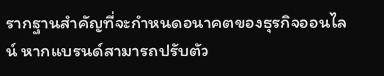รากฐานสำคัญที่จะกำหนดอนาคตของธุรกิจออนไลน์ หากแบรนด์สามารถปรับตัว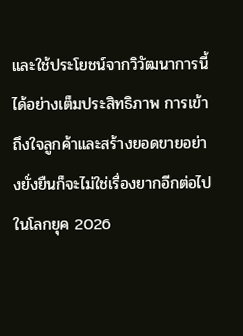และใช้ประโยชน์จากวิวัฒนาการนี้ได้อย่างเต็มประสิทธิภาพ การเข้าถึงใจลูกค้าและสร้างยอดขายอย่างยั่งยืนก็จะไม่ใช่เรื่องยากอีกต่อไปในโลกยุค 2026